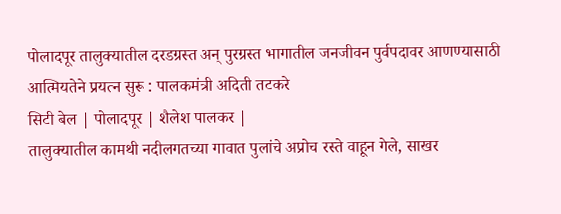पोलादपूर तालुक्यातील दरडग्रस्त अन् पुरग्रस्त भागातील जनजीवन पुर्वपदावर आणण्यासाठी आत्मियतेने प्रयत्न सुरू : पालकमंत्री अदिती तटकरे
सिटी बेल | पोलादपूर | शैलेश पालकर |
तालुक्यातील कामथी नदीलगतच्या गावात पुलांचे अप्रोच रस्ते वाहून गेले, साखर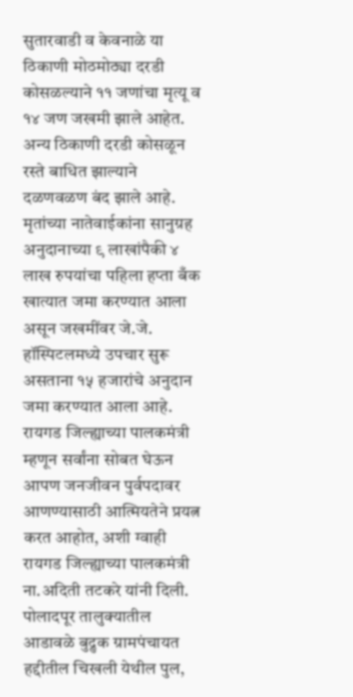सुतारवाडी व केवनाळे या ठिकाणी मोठमोठ्या दरडी कोसळल्याने ११ जणांचा मृत्यू व १४ जण जखमी झाले आहेत. अन्य ठिकाणी दरडी कोसळून रस्ते बाधित झाल्याने दळणवळण बंद झाले आहे. मृतांच्या नातेवाईकांना सानुग्रह अनुदानाच्या ९ लाखांपैकी ४ लाख रुपयांचा पहिला हप्ता बँक खात्यात जमा करण्यात आला असून जखमींवर जे.जे. हॉस्पिटलमध्ये उपचार सुरू असताना १५ हजारांचे अनुदान जमा करण्यात आला आहे. रायगड जिल्ह्याच्या पालकमंत्री म्हणून सर्वांना सोबत घेऊन आपण जनजीवन पुर्वपदावर आणण्यासाठी आत्मियतेने प्रयत्न करत आहोत, अशी ग्वाही रायगड जिल्ह्याच्या पालकमंत्री ना.अदिती तटकरे यांनी दिली.
पोलादपूर तालुक्यातील आडावळे बुद्रुक ग्रामपंचायत हद्दीतील चिखली येथील पुल,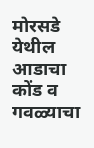मोरसडे येथील आडाचा कोंड व गवळ्याचा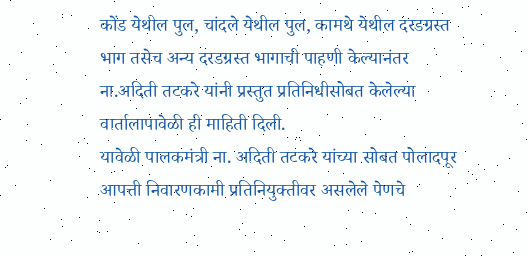कोंड येथील पुल, चांदले येथील पुल, कामथे येथील दरडग्रस्त भाग तसेच अन्य दरडग्रस्त भागाची पाहणी केल्यानंतर ना.अदिती तटकरे यांनी प्रस्तुत प्रतिनिधीसोबत केलेल्या वार्तालापावेळी ही माहिती दिली.
यावेळी पालकमंत्री ना. अदिती तटकरे यांच्या सोबत पोलादपूर आपत्ती निवारणकामी प्रतिनियुक्तीवर असलेले पेणचे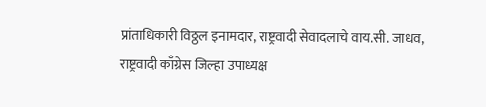प्रांताधिकारी विठ्ठल इनामदार, राष्ट्रवादी सेवादलाचे वाय.सी. जाधव, राष्ट्रवादी काँग्रेस जिल्हा उपाध्यक्ष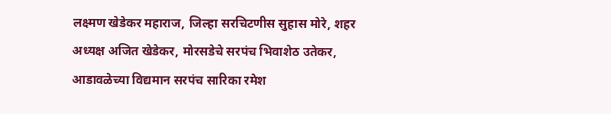लक्ष्मण खेडेकर महाराज, जिल्हा सरचिटणीस सुहास मोरे, शहर अध्यक्ष अजित खेडेकर, मोरसडेचे सरपंच भिवाशेठ उतेकर, आडावळेच्या विद्यमान सरपंच सारिका रमेश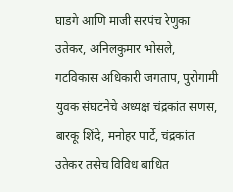घाडगे आणि माजी सरपंच रेणुका उतेकर, अनिलकुमार भोसले, गटविकास अधिकारी जगताप, पुरोगामी युवक संघटनेचे अध्यक्ष चंद्रकांत सणस, बारकू शिंदे, मनोहर पार्टे, चंद्रकांत उतेकर तसेच विविध बाधित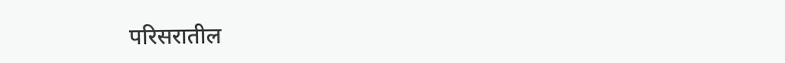परिसरातील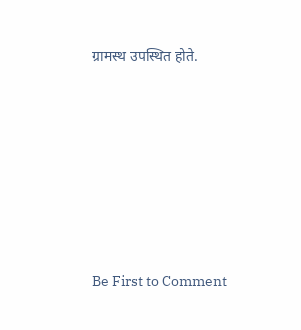ग्रामस्थ उपस्थित होते.








Be First to Comment